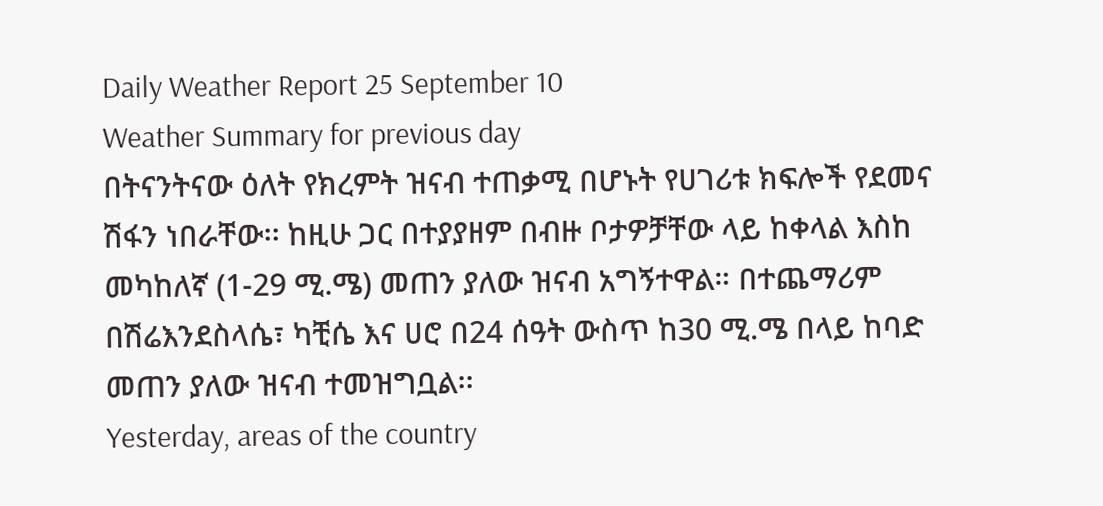Daily Weather Report 25 September 10
Weather Summary for previous day
በትናንትናው ዕለት የክረምት ዝናብ ተጠቃሚ በሆኑት የሀገሪቱ ክፍሎች የደመና ሽፋን ነበራቸው፡፡ ከዚሁ ጋር በተያያዘም በብዙ ቦታዎቻቸው ላይ ከቀላል እስከ መካከለኛ (1-29 ሚ.ሜ) መጠን ያለው ዝናብ አግኝተዋል። በተጨማሪም በሽሬእንደስላሴ፣ ካቺሴ እና ሀሮ በ24 ሰዓት ውስጥ ከ30 ሚ.ሜ በላይ ከባድ መጠን ያለው ዝናብ ተመዝግቧል፡፡
Yesterday, areas of the country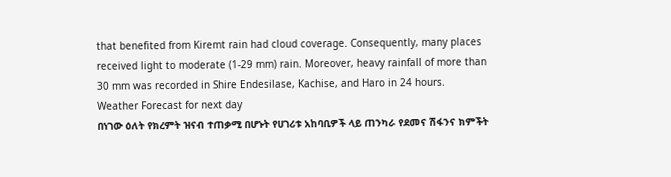that benefited from Kiremt rain had cloud coverage. Consequently, many places received light to moderate (1-29 mm) rain. Moreover, heavy rainfall of more than 30 mm was recorded in Shire Endesilase, Kachise, and Haro in 24 hours.
Weather Forecast for next day
በነገው ዕለት የክረምት ዝናብ ተጠቃሚ በሆኑት የሀገሪቱ አከባቢዎች ላይ ጠንካራ የደመና ሽፋንና ክምችት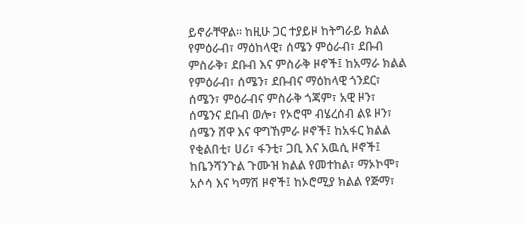ይኖራቸዋል፡፡ ከዚሁ ጋር ተያይዞ ከትግራይ ክልል የምዕራብ፣ ማዕከላዊ፣ ሰሜን ምዕራብ፣ ደቡብ ምስራቅ፣ ደቡብ እና ምስራቅ ዞኖች፤ ከአማራ ክልል የምዕራብ፣ ሰሜን፣ ደቡብና ማዕከላዊ ጎንደር፣ ሰሜን፣ ምዕራብና ምስራቅ ጎጃም፣ አዊ ዞን፣ ሰሜንና ደቡብ ወሎ፣ የኦሮሞ ብሄረሰብ ልዩ ዞን፣ ሰሜን ሸዋ እና ዋግኸምራ ዞኖች፤ ከአፋር ክልል የቂልበቲ፣ ሀሪ፣ ፋንቲ፣ ጋቢ እና አዉሲ ዞኖች፤ ከቤንሻንጉል ጉሙዝ ክልል የመተከል፣ ማኦኮሞ፣ አሶሳ እና ካማሽ ዞኖች፤ ከኦሮሚያ ክልል የጅማ፣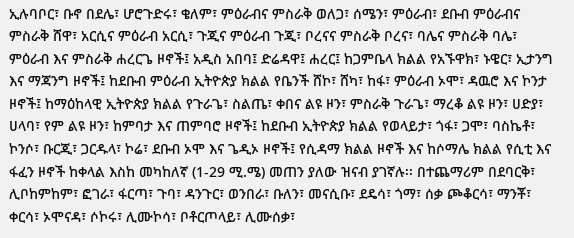ኢሉባቦር፣ ቡኖ በደሌ፣ ሆሮጉድሩ፣ ቄለም፣ ምዕራብና ምስራቅ ወለጋ፣ ሰሜን፣ ምዕራብ፣ ደቡብ ምዕራብና ምስራቅ ሸዋ፣ አርሲና ምዕራብ አርሲ፣ ጉጂና ምዕራብ ጉጂ፣ ቦረናና ምስራቅ ቦረና፣ ባሌና ምስራቅ ባሌ፣ ምዕራብ እና ምስራቅ ሐረርጌ ዞኖች፤ አዲስ አበባ፤ ድሬዳዋ፤ ሐረር፤ ከጋምቤላ ክልል የአኙዋክ፣ ኑዌር፣ ኢታንግ እና ማጃንግ ዞኖች፤ ከደቡብ ምዕራብ ኢትዮጵያ ክልል የቤንች ሸኮ፣ ሸካ፣ ከፋ፣ ምዕራብ ኦሞ፣ ዳዉሮ እና ኮንታ ዞኖች፤ ከማዕከላዊ ኢትዮጵያ ክልል የጉራጌ፣ ስልጤ፣ ቀበና ልዩ ዞን፣ ምስራቅ ጉራጌ፣ ማረቆ ልዩ ዞን፣ ሀድያ፣ ሀላባ፣ የም ልዩ ዞን፣ ከምባታ እና ጠምባሮ ዞኖች፤ ከደቡብ ኢትዮጵያ ክልል የወላይታ፣ ጎፋ፣ ጋሞ፣ ባስኬቶ፣ ኮንሶ፣ ቡርጂ፣ ጋርዱላ፣ ኮሬ፣ ደቡብ ኦሞ እና ጌዲኦ ዞኖች፤ የሲዳማ ክልል ዞኖች እና ከሶማሌ ክልል የሲቲ እና ፋፈን ዞኖች ከቀላል እስከ መካከለኛ (1-29 ሚ.ሜ) መጠን ያለው ዝናብ ያገኛሉ፡፡ በተጨማሪም በደባርቅ፣ ሊቦከምከም፣ ፎገራ፣ ፋርጣ፣ ጉባ፣ ዳንጉር፣ ወንበራ፣ ቡለን፣ መናሲቡ፣ ደዴሳ፣ ጎማ፣ ሰቃ ጮቆርሳ፣ ማንቾ፣ ቀርሳ፣ ኦሞናዳ፣ ሶኮሩ፣ ሊሙኮሳ፣ ቦቶርጦላይ፣ ሊሙሰቃ፣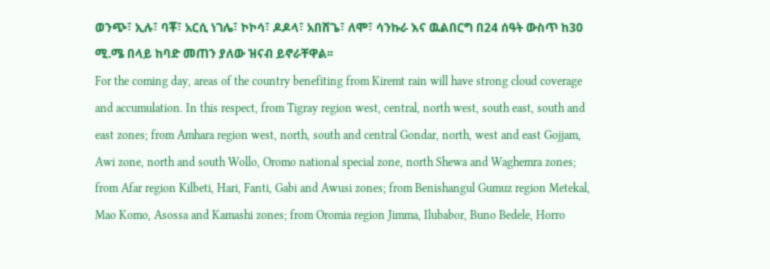ወንጭ፣ ኢሉ፣ ባቾ፣ አርሲ ነገሌ፣ ኮኮሳ፣ ዶዶላ፣ አበሸጌ፣ ለሞ፣ ሳንኩራ እና ዉልበርግ በ24 ሰዓት ውስጥ ከ30 ሚ.ሜ በላይ ከባድ መጠን ያለው ዝናብ ይኖራቸዋል፡፡
For the coming day, areas of the country benefiting from Kiremt rain will have strong cloud coverage and accumulation. In this respect, from Tigray region west, central, north west, south east, south and east zones; from Amhara region west, north, south and central Gondar, north, west and east Gojjam, Awi zone, north and south Wollo, Oromo national special zone, north Shewa and Waghemra zones; from Afar region Kilbeti, Hari, Fanti, Gabi and Awusi zones; from Benishangul Gumuz region Metekal, Mao Komo, Asossa and Kamashi zones; from Oromia region Jimma, Ilubabor, Buno Bedele, Horro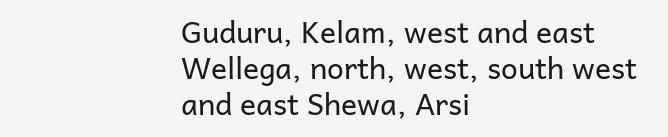Guduru, Kelam, west and east Wellega, north, west, south west and east Shewa, Arsi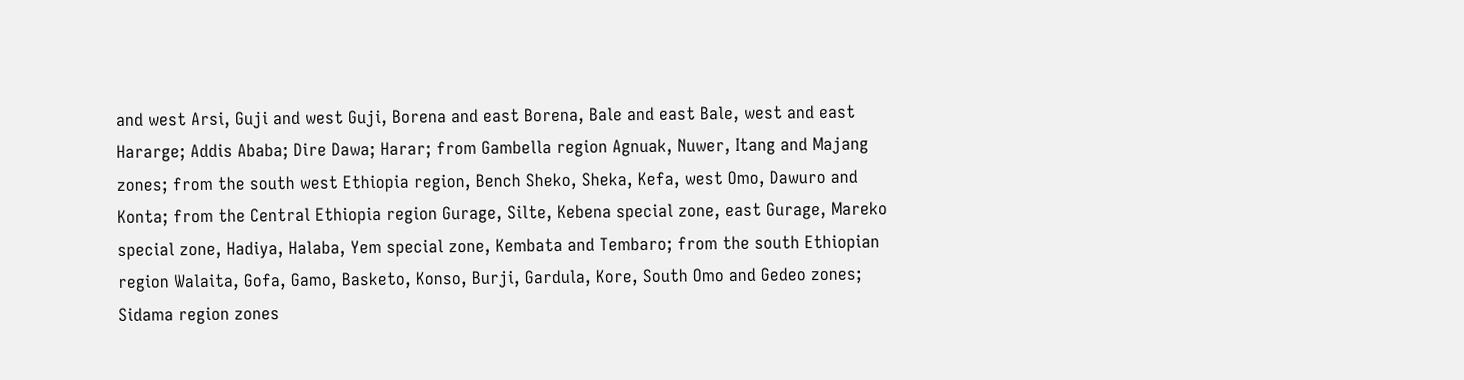and west Arsi, Guji and west Guji, Borena and east Borena, Bale and east Bale, west and east Hararge; Addis Ababa; Dire Dawa; Harar; from Gambella region Agnuak, Nuwer, Itang and Majang zones; from the south west Ethiopia region, Bench Sheko, Sheka, Kefa, west Omo, Dawuro and Konta; from the Central Ethiopia region Gurage, Silte, Kebena special zone, east Gurage, Mareko special zone, Hadiya, Halaba, Yem special zone, Kembata and Tembaro; from the south Ethiopian region Walaita, Gofa, Gamo, Basketo, Konso, Burji, Gardula, Kore, South Omo and Gedeo zones; Sidama region zones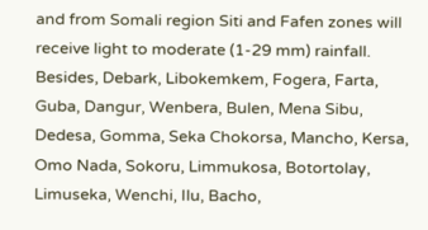and from Somali region Siti and Fafen zones will receive light to moderate (1-29 mm) rainfall. Besides, Debark, Libokemkem, Fogera, Farta, Guba, Dangur, Wenbera, Bulen, Mena Sibu, Dedesa, Gomma, Seka Chokorsa, Mancho, Kersa, Omo Nada, Sokoru, Limmukosa, Botortolay, Limuseka, Wenchi, Ilu, Bacho,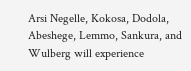Arsi Negelle, Kokosa, Dodola, Abeshege, Lemmo, Sankura, and Wulberg will experience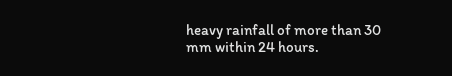heavy rainfall of more than 30 mm within 24 hours.